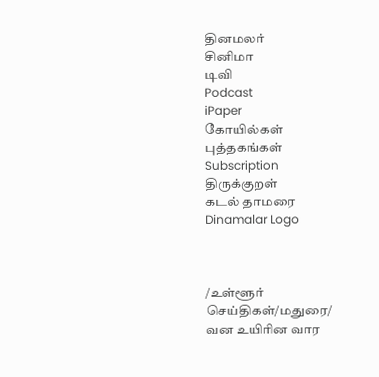தினமலர்
சினிமா
டிவி
Podcast
iPaper
கோயில்கள்
புத்தகங்கள்
Subscription
திருக்குறள்
கடல் தாமரை
Dinamalar Logo



/உள்ளூர் செய்திகள்/மதுரை/ வன உயிரின வார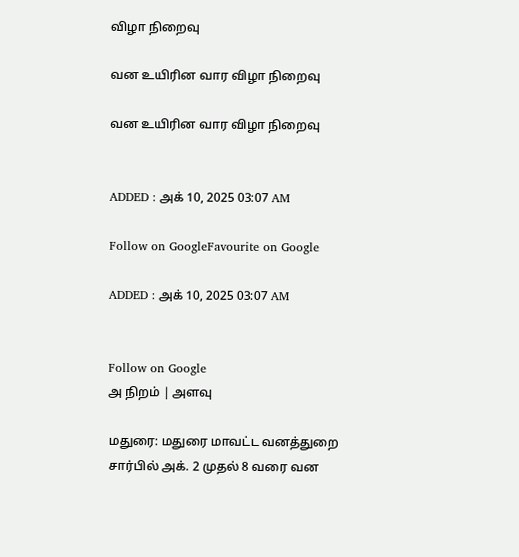விழா நிறைவு

வன உயிரின வார விழா நிறைவு

வன உயிரின வார விழா நிறைவு


ADDED : அக் 10, 2025 03:07 AM

Follow on GoogleFavourite on Google

ADDED : அக் 10, 2025 03:07 AM


Follow on Google
அ நிறம் | அளவு

மதுரை: மதுரை மாவட்ட வனத்துறை சார்பில் அக். 2 முதல் 8 வரை வன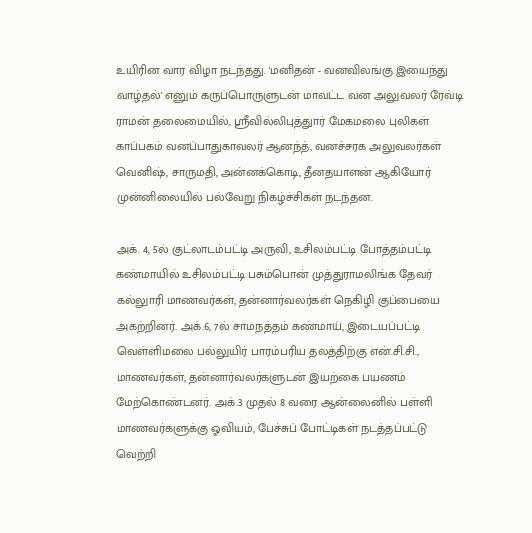உயிரின வார விழா நடந்தது. 'மனிதன் - வனவிலங்கு இயைந்து வாழ்தல்' எனும் கருப்பொருளுடன் மாவட்ட வன அலுவலர் ரேவ்டி ராமன் தலைமையில், ஸ்ரீவில்லிபுத்துார் மேகமலை புலிகள் காப்பகம் வனப்பாதுகாவலர் ஆனந்த், வனச்சரக அலுவலர்கள் வெனிஷ், சாருமதி, அன்னக்கொடி, தீனதயாளன் ஆகியோர் முன்னிலையில் பல்வேறு நிகழ்ச்சிகள் நடந்தன.

அக். 4, 5ல் குட்லாடம்பட்டி அருவி, உசிலம்பட்டி போத்தம்பட்டி கண்மாயில் உசிலம்பட்டி பசும்பொன் முத்துராமலிங்க தேவர் கல்லுாரி மாணவர்கள், தன்னார்வலர்கள் நெகிழி குப்பையை அகற்றினர். அக்.6, 7ல் சாமநத்தம் கண்மாய், இடையப்பட்டி வெள்ளிமலை பல்லுயிர் பாரம்பரிய தலத்திற்கு என்.சி.சி., மாணவர்கள், தன்னார்வலர்களுடன் இயற்கை பயணம் மேற்கொண்டனர். அக்.3 முதல் 8 வரை ஆன்லைனில் பள்ளி மாணவர்களுக்கு ஓவியம், பேச்சுப் போட்டிகள் நடத்தப்பட்டு வெற்றி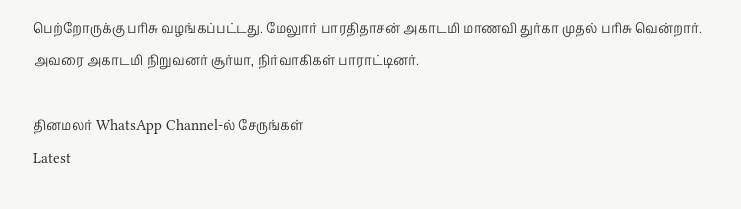பெற்றோருக்கு பரிசு வழங்கப்பட்டது. மேலுார் பாரதிதாசன் அகாடமி மாணவி துர்கா முதல் பரிசு வென்றார். அவரை அகாடமி நிறுவனர் சூர்யா, நிர்வாகிகள் பாராட்டினர்.

தினமலர் WhatsApp Channel-ல் சேருங்கள்
Latest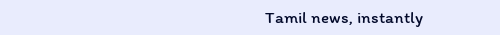Tamil news, instantly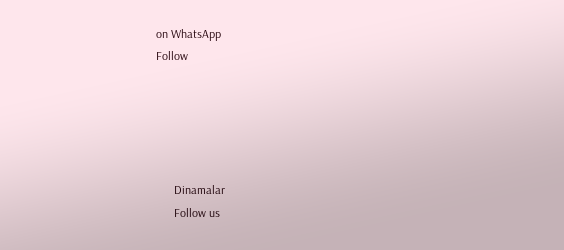on WhatsApp
Follow





      Dinamalar
      Follow us